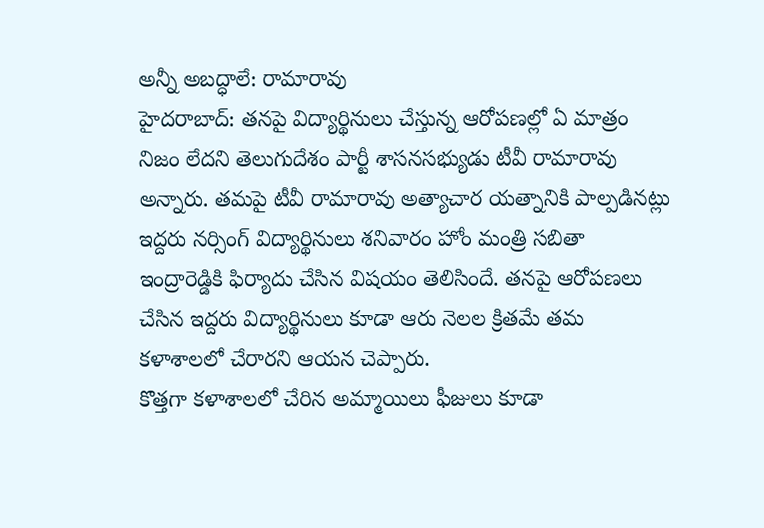అన్నీ అబద్ధాలే: రామారావు
హైదరాబాద్: తనపై విద్యార్థినులు చేస్తున్న ఆరోపణల్లో ఏ మాత్రం నిజం లేదని తెలుగుదేశం పార్టీ శాసనసభ్యుడు టీవీ రామారావు అన్నారు. తమపై టీవీ రామారావు అత్యాచార యత్నానికి పాల్పడినట్లు ఇద్దరు నర్సింగ్ విద్యార్థినులు శనివారం హోం మంత్రి సబితా ఇంద్రారెడ్డికి ఫిర్యాదు చేసిన విషయం తెలిసిందే. తనపై ఆరోపణలు చేసిన ఇద్దరు విద్యార్థినులు కూడా ఆరు నెలల క్రితమే తమ కళాశాలలో చేరారని ఆయన చెప్పారు.
కొత్తగా కళాశాలలో చేరిన అమ్మాయిలు ఫీజులు కూడా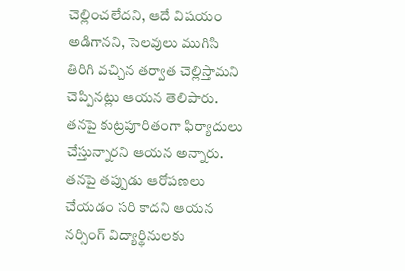చెల్లించలేదని, ఆదే విషయం అడిగానని, సెలవులు ముగిసి తిరిగి వచ్చిన తర్వాత చెల్లిస్తామని చెప్పినట్లు ఆయన తెలిపారు. తనపై కుట్రపూరితంగా ఫిర్యాదులు చేస్తున్నారని ఆయన అన్నారు. తనపై తప్పుడు ఆరోపణలు చేయడం సరి కాదని ఆయన నర్సింగ్ విద్యార్థినులకు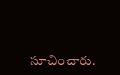సూచించారు.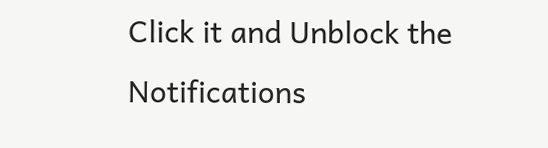Click it and Unblock the Notifications